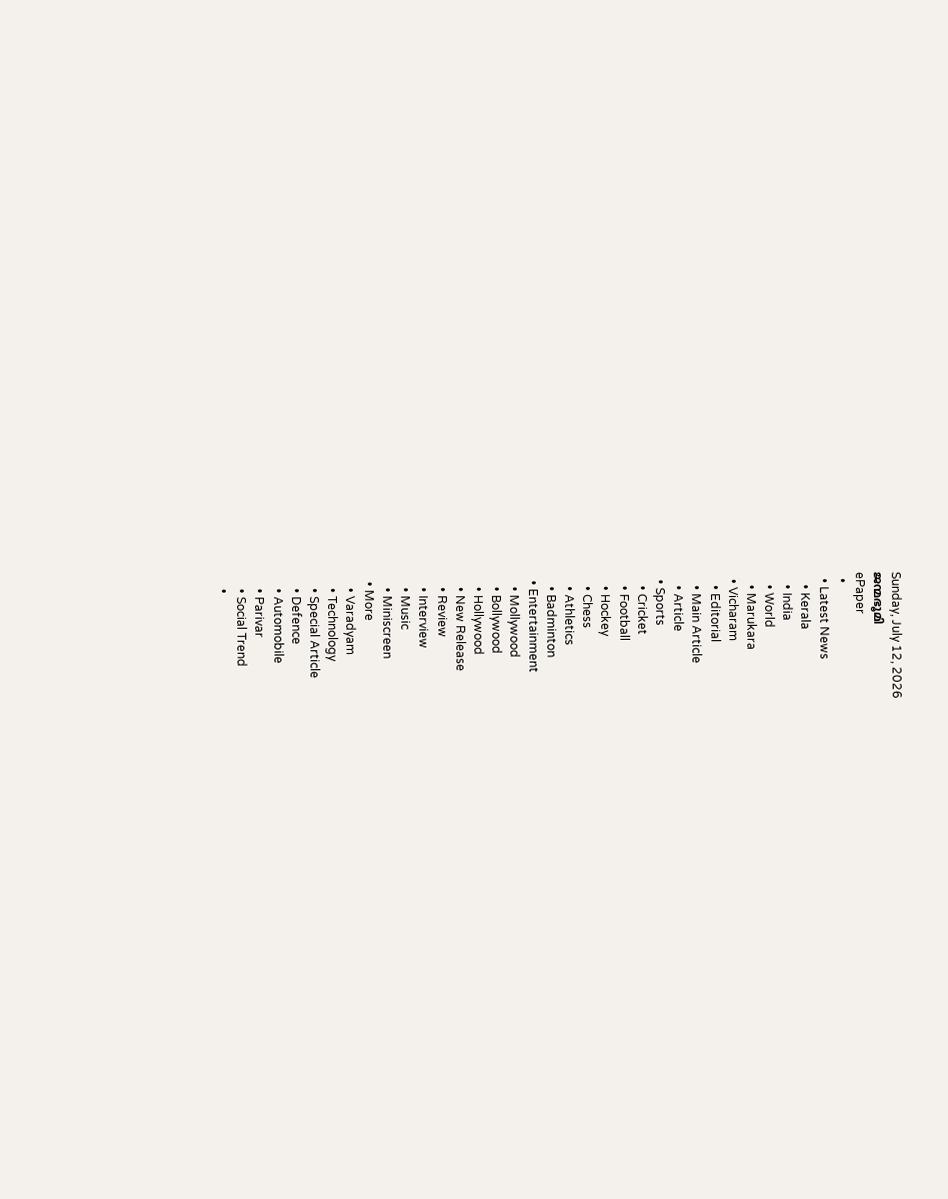Sunday, July 12, 2026
ജന്മഭൂമി
ePaper
  •
  • Latest News
    • Kerala
    • India
    • World
    • Marukara
  • Vicharam
    • Editorial
    • Main Article
    • Article
  • Sports
    • Cricket
    • Football
    • Hockey
    • Chess
    • Athletics
    • Badminton
  • Entertainment
    • Mollywood
    • Bollywood
    • Hollywood
    • New Release
    • Review
    • Interview
    • Music
    • Miniscreen
  • More
    • Varadyam
    • Technology
    • Special Article
    • Defence
    • Automobile
    • Parivar
    • Social Trend
    •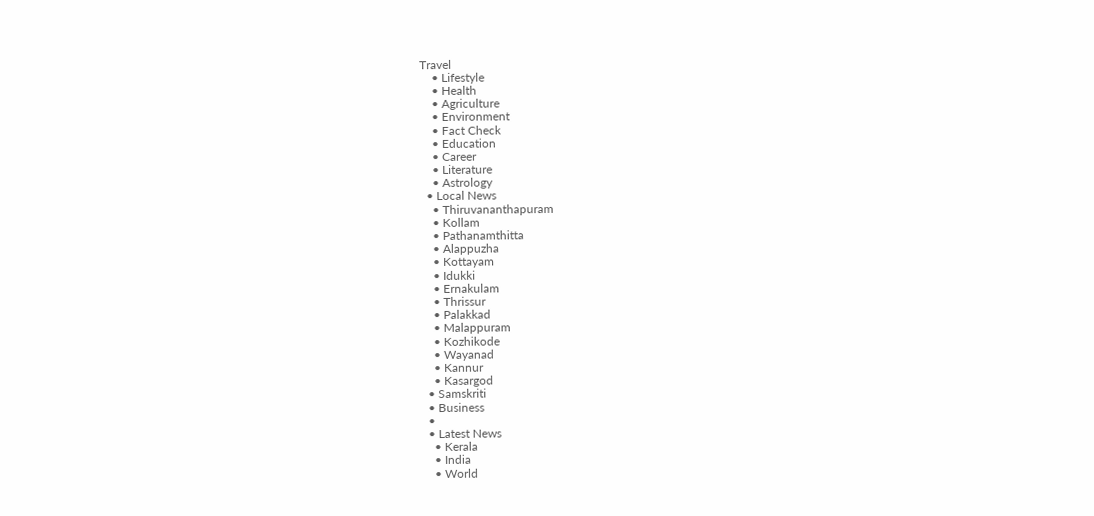Travel
    • Lifestyle
    • Health
    • Agriculture
    • Environment
    • Fact Check
    • Education
    • Career
    • Literature
    • Astrology
  • Local News
    • Thiruvananthapuram
    • Kollam
    • Pathanamthitta
    • Alappuzha
    • Kottayam
    • Idukki
    • Ernakulam
    • Thrissur
    • Palakkad
    • Malappuram
    • Kozhikode
    • Wayanad
    • Kannur
    • Kasargod
  • Samskriti
  • Business
  •
  • Latest News
    • Kerala
    • India
    • World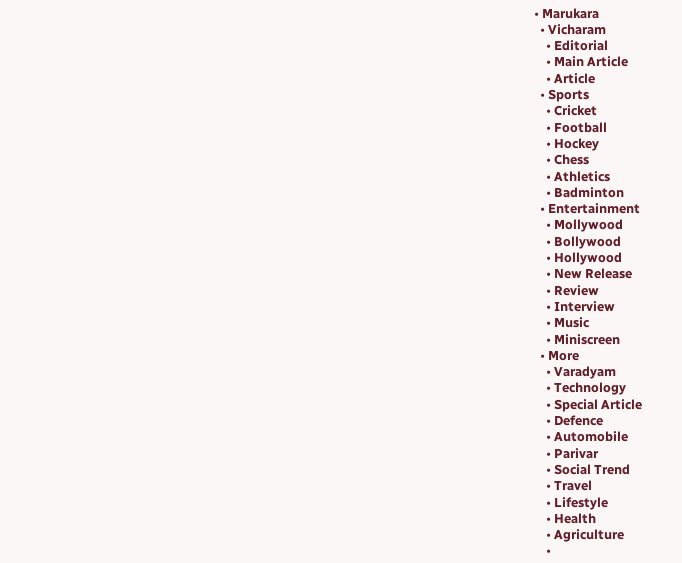• Marukara
  • Vicharam
    • Editorial
    • Main Article
    • Article
  • Sports
    • Cricket
    • Football
    • Hockey
    • Chess
    • Athletics
    • Badminton
  • Entertainment
    • Mollywood
    • Bollywood
    • Hollywood
    • New Release
    • Review
    • Interview
    • Music
    • Miniscreen
  • More
    • Varadyam
    • Technology
    • Special Article
    • Defence
    • Automobile
    • Parivar
    • Social Trend
    • Travel
    • Lifestyle
    • Health
    • Agriculture
    •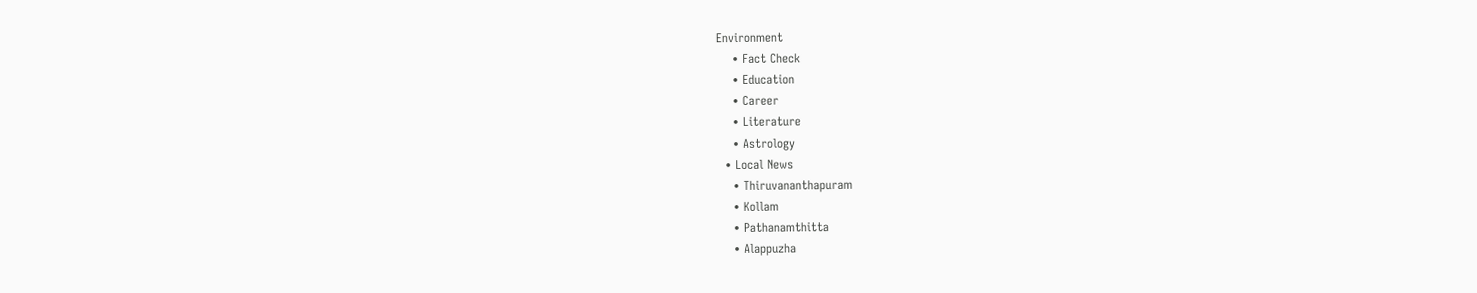Environment
    • Fact Check
    • Education
    • Career
    • Literature
    • Astrology
  • Local News
    • Thiruvananthapuram
    • Kollam
    • Pathanamthitta
    • Alappuzha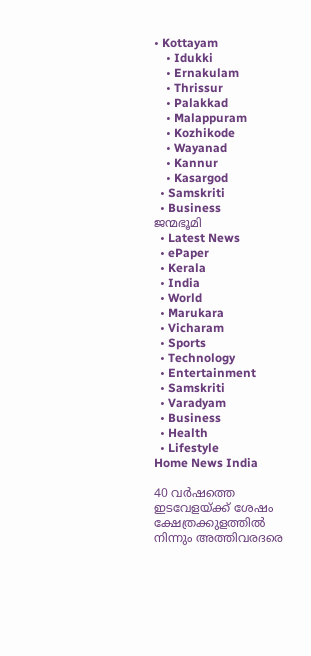• Kottayam
    • Idukki
    • Ernakulam
    • Thrissur
    • Palakkad
    • Malappuram
    • Kozhikode
    • Wayanad
    • Kannur
    • Kasargod
  • Samskriti
  • Business
ജന്മഭൂമി
  • Latest News
  • ePaper
  • Kerala
  • India
  • World
  • Marukara
  • Vicharam
  • Sports
  • Technology
  • Entertainment
  • Samskriti
  • Varadyam
  • Business
  • Health
  • Lifestyle
Home News India

40 വര്‍ഷത്തെ ഇടവേളയ്‌ക്ക് ശേഷം ക്ഷേത്രക്കുളത്തില്‍ നിന്നും അത്തിവരദരെ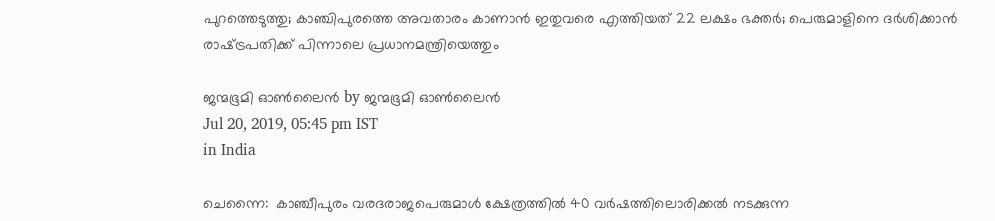പുറത്തെടുത്തു; കാഞ്ചിപുരത്തെ അവതാരം കാണാന്‍ ഇതുവരെ എത്തിയത് 22 ലക്ഷം ഭക്തര്‍; പെരുമാളിനെ ദര്‍ശിക്കാന്‍ രാഷ്‌ട്രപതിക്ക് പിന്നാലെ പ്രധാനമന്ത്രിയെത്തും

ജന്മഭൂമി ഓണ്‍ലൈന്‍ by ജന്മഭൂമി ഓണ്‍ലൈന്‍
Jul 20, 2019, 05:45 pm IST
in India

ചെന്നൈ:  കാഞ്ചീപുരം വരദരാജപെരുമാള്‍ ക്ഷേത്രത്തില്‍ 40 വര്‍ഷത്തിലൊരിക്കല്‍ നടക്കുന്ന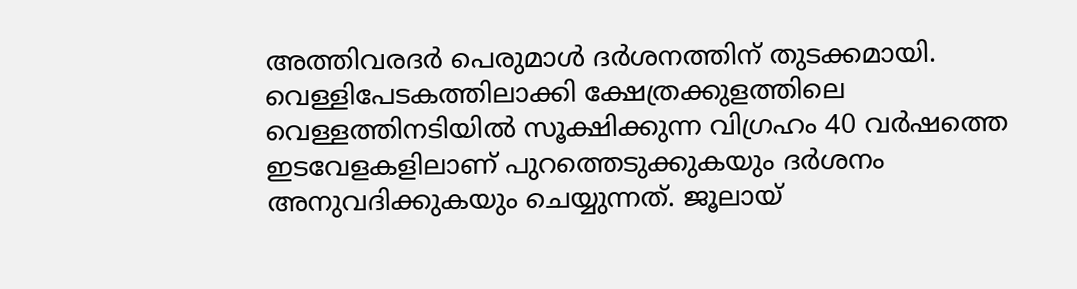അത്തിവരദര്‍ പെരുമാള്‍ ദര്‍ശനത്തിന് തുടക്കമായി. വെള്ളിപേടകത്തിലാക്കി ക്ഷേത്രക്കുളത്തിലെ വെള്ളത്തിനടിയില്‍ സൂക്ഷിക്കുന്ന വിഗ്രഹം 40 വര്‍ഷത്തെ ഇടവേളകളിലാണ് പുറത്തെടുക്കുകയും ദര്‍ശനം അനുവദിക്കുകയും ചെയ്യുന്നത്. ജൂലായ്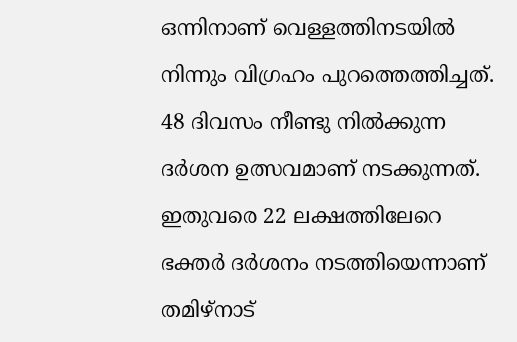ഒന്നിനാണ് വെള്ളത്തിനടയില്‍ നിന്നും വിഗ്രഹം പുറത്തെത്തിച്ചത്. 48 ദിവസം നീണ്ടു നില്‍ക്കുന്ന ദര്‍ശന ഉത്സവമാണ് നടക്കുന്നത്. ഇതുവരെ 22 ലക്ഷത്തിലേറെ ഭക്തര്‍ ദര്‍ശനം നടത്തിയെന്നാണ് തമിഴ്‌നാട്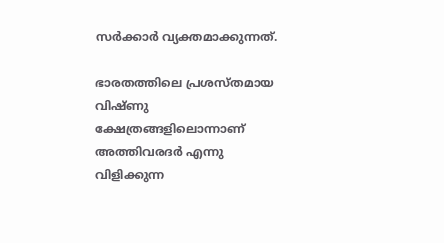സര്‍ക്കാര്‍ വ്യക്തമാക്കുന്നത്.

ഭാരതത്തിലെ പ്രശസ്തമായ വിഷ്ണു ക്ഷേത്രങ്ങളിലൊന്നാണ് അത്തിവരദര്‍ എന്നു വിളിക്കുന്ന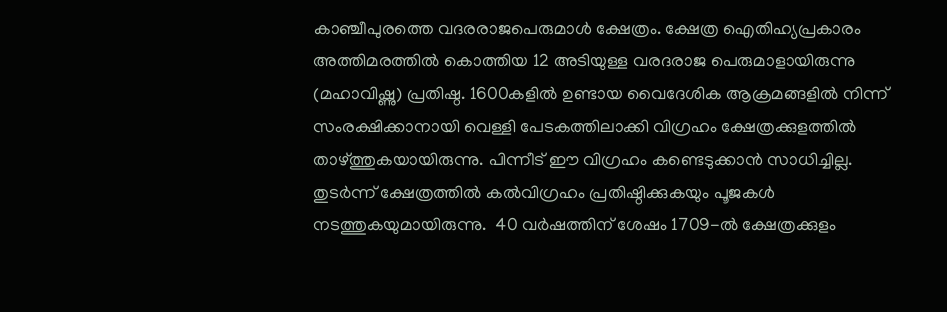കാഞ്ചീപുരത്തെ വദരരാജപെരുമാള്‍ ക്ഷേത്രം. ക്ഷേത്ര ഐതിഹ്യപ്രകാരം അത്തിമരത്തില്‍ കൊത്തിയ 12 അടിയുള്ള വരദരാജ പെരുമാളായിരുന്നു (മഹാവിഷ്ണു) പ്രതിഷ്ഠ. 1600കളില്‍ ഉണ്ടായ വൈദേശിക ആക്രമങ്ങളില്‍ നിന്ന് സംരക്ഷിക്കാനായി വെള്ളി പേടകത്തിലാക്കി വിഗ്രഹം ക്ഷേത്രക്കുളത്തില്‍ താഴ്‌ത്തുകയായിരുന്നു. പിന്നീട് ഈ വിഗ്രഹം കണ്ടെടുക്കാന്‍ സാധിച്ചില്ല.  തുടര്‍ന്ന് ക്ഷേത്രത്തില്‍ കല്‍വിഗ്രഹം പ്രതിഷ്ഠിക്കുകയും പൂജകള്‍ നടത്തുകയുമായിരുന്നു.  40 വര്‍ഷത്തിന് ശേഷം 1709-ല്‍ ക്ഷേത്രക്കുളം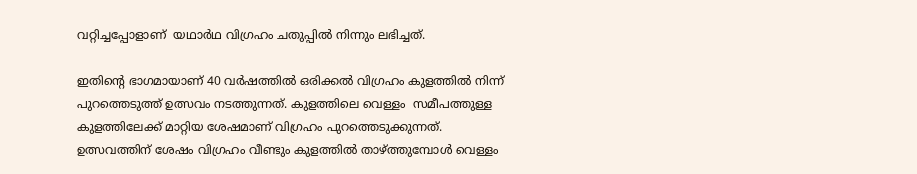വറ്റിച്ചപ്പോളാണ്  യഥാര്‍ഥ വിഗ്രഹം ചതുപ്പില്‍ നിന്നും ലഭിച്ചത്.

ഇതിന്റെ ഭാഗമായാണ് 40 വര്‍ഷത്തില്‍ ഒരിക്കല്‍ വിഗ്രഹം കുളത്തില്‍ നിന്ന്  പുറത്തെടുത്ത് ഉത്സവം നടത്തുന്നത്. കുളത്തിലെ വെള്ളം  സമീപത്തുള്ള കുളത്തിലേക്ക് മാറ്റിയ ശേഷമാണ് വിഗ്രഹം പുറത്തെടുക്കുന്നത്. ഉത്സവത്തിന് ശേഷം വിഗ്രഹം വീണ്ടും കുളത്തില്‍ താഴ്‌ത്തുമ്പോള്‍ വെള്ളം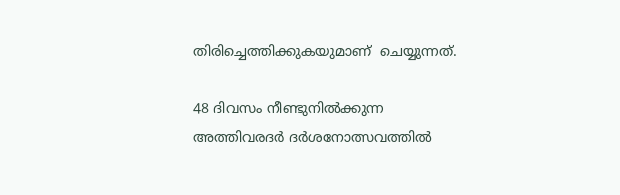തിരിച്ചെത്തിക്കുകയുമാണ്  ചെയ്യുന്നത്.

48 ദിവസം നീണ്ടുനില്‍ക്കുന്ന അത്തിവരദര്‍ ദര്‍ശനോത്സവത്തില്‍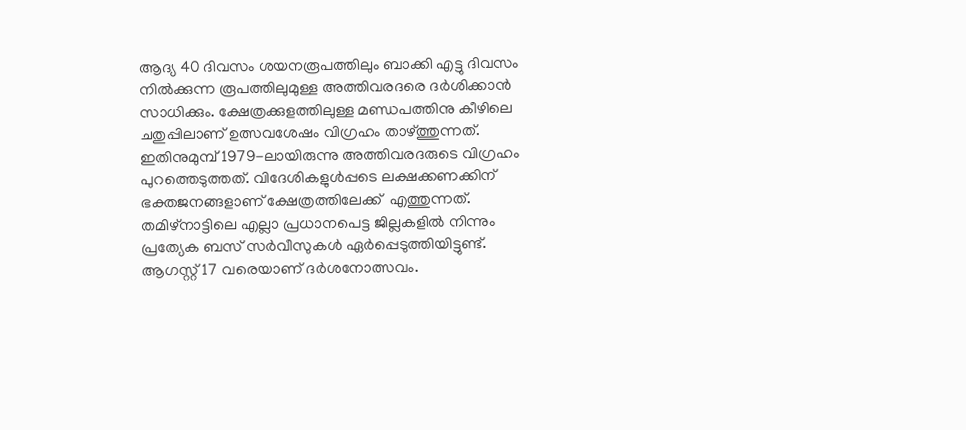ആദ്യ 40 ദിവസം ശയനരൂപത്തിലും ബാക്കി എട്ടു ദിവസം നില്‍ക്കുന്ന രൂപത്തിലുമുള്ള അത്തിവരദരെ ദര്‍ശിക്കാന്‍ സാധിക്കും. ക്ഷേത്രക്കുളത്തിലുള്ള മണ്ഡപത്തിനു കീഴിലെ ചതുപ്പിലാണ് ഉത്സവശേഷം വിഗ്രഹം താഴ്‌ത്തുന്നത്.  ഇതിനുമുമ്പ് 1979-ലായിരുന്നു അത്തിവരദരുടെ വിഗ്രഹം പുറത്തെടുത്തത്. വിദേശികളുള്‍പ്പടെ ലക്ഷക്കണക്കിന് ഭക്തജനങ്ങളാണ് ക്ഷേത്രത്തിലേക്ക്  എത്തുന്നത്. തമിഴ്നാട്ടിലെ എല്ലാ പ്രധാനപെട്ട ജില്ലകളില്‍ നിന്നും  പ്രത്യേക ബസ് സര്‍വീസുകള്‍ ഏര്‍പ്പെടുത്തിയിട്ടുണ്ട്. ആഗസ്റ്റ് 17 വരെയാണ് ദര്‍ശനോത്സവം.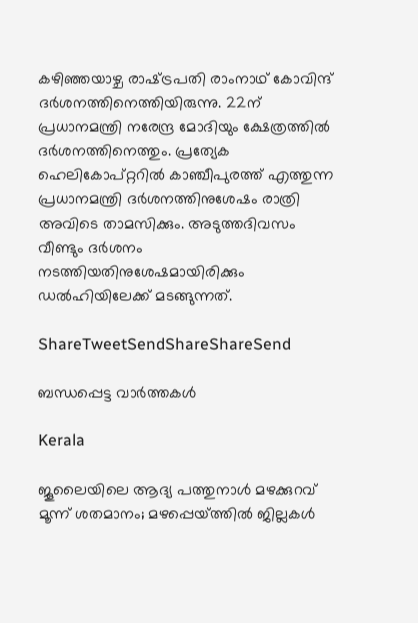കഴിഞ്ഞയാഴ്ച രാഷ്‌ട്രപതി രാംനാഥ് കോവിന്ദ് ദര്‍ശനത്തിനെത്തിയിരുന്നു. 22ന് പ്രധാനമന്ത്രി നരേന്ദ്ര മോദിയും ക്ഷേത്രത്തില്‍ ദര്‍ശനത്തിനെത്തും. പ്രത്യേക ഹെലികോപ്റ്ററില്‍ കാഞ്ചീപുരത്ത് എത്തുന്ന പ്രധാനമന്ത്രി ദര്‍ശനത്തിനുശേഷം രാത്രി അവിടെ താമസിക്കും. അടുത്തദിവസം വീണ്ടും ദര്‍ശനം നടത്തിയതിനുശേഷമായിരിക്കും ഡല്‍ഹിയിലേക്ക് മടങ്ങുന്നത്.

ShareTweetSendShareShareSend

ബന്ധപ്പെട്ട വാര്‍ത്തകള്‍

Kerala

ജൂലൈയിലെ ആദ്യ പത്തുനാള്‍ മഴക്കുറവ് മൂന്ന് ശതമാനം; മഴപ്പെയ്‌ത്തില്‍ ജില്ലകള്‍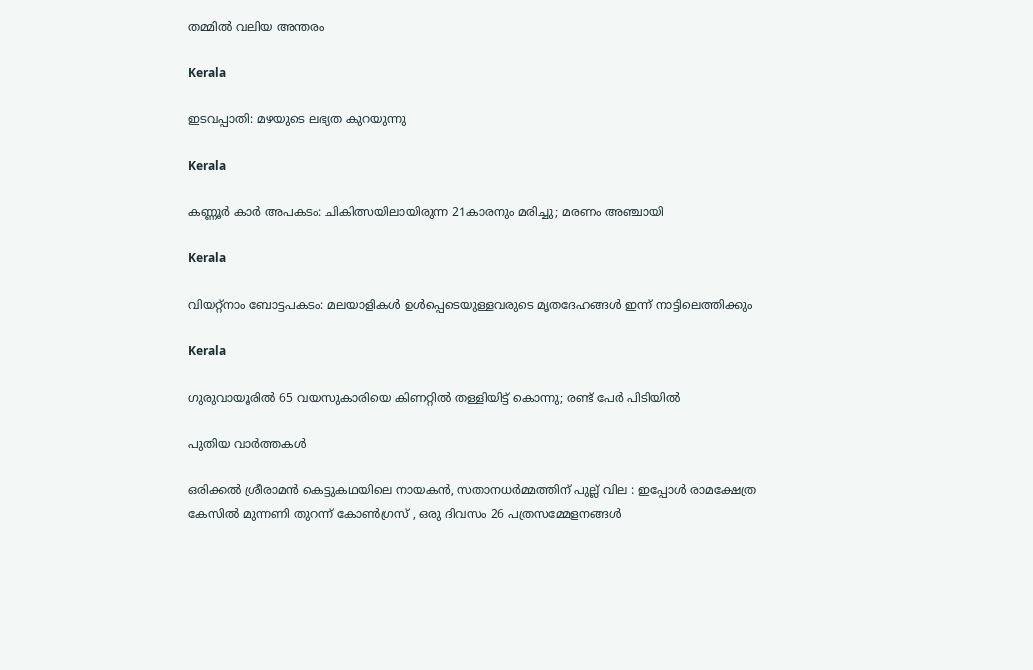തമ്മില്‍ വലിയ അന്തരം

Kerala

ഇടവപ്പാതി: മഴയുടെ ലഭ്യത കുറയുന്നു

Kerala

കണ്ണൂർ കാർ അപകടം: ചികിത്സയിലായിരുന്ന 21കാരനും മരിച്ചു; മരണം അഞ്ചായി

Kerala

വിയറ്റ്‌നാം ബോട്ടപകടം: മലയാളികള്‍ ഉള്‍പ്പെടെയുള്ളവരുടെ മൃതദേഹങ്ങള്‍ ഇന്ന് നാട്ടിലെത്തിക്കും

Kerala

ഗുരുവായൂരിൽ 65 വയസുകാരിയെ കിണറ്റിൽ തള്ളിയിട്ട് കൊന്നു; രണ്ട് പേർ പിടിയിൽ

പുതിയ വാര്‍ത്തകള്‍

ഒരിക്കൽ ശ്രീരാമൻ കെട്ടുകഥയിലെ നായകൻ, സതാനധർമ്മത്തിന് പുല്ല് വില : ഇപ്പോൾ രാമക്ഷേത്ര കേസിൽ മുന്നണി തുറന്ന് കോൺഗ്രസ് , ഒരു ദിവസം 26 പത്രസമ്മേളനങ്ങൾ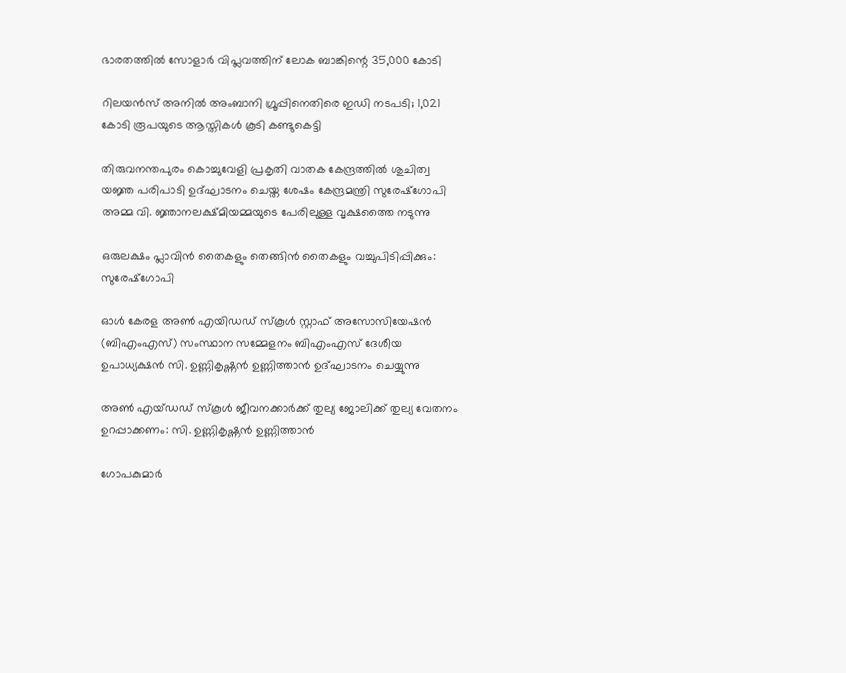ഭാരതത്തില്‍ സോളാര്‍ വിപ്ലവത്തിന് ലോക ബാങ്കിന്റെ 35,000 കോടി

റിലയൻസ് അനിൽ അംബാനി ഗ്രൂപ്പിനെതിരെ ഇഡി നടപടി; 1,021 കോടി രൂപയുടെ ആസ്തികൾ കൂടി കണ്ടുകെട്ടി

തിരുവനന്തപുരം കൊച്ചുവേളി പ്രകൃതി വാതക കേന്ദ്രത്തില്‍ ശുചിത്വ യജ്ഞ പരിപാടി ഉദ്ഘാടനം ചെയ്ത ശേഷം കേന്ദ്രമന്ത്രി സുരേഷ്‌ഗോപി അമ്മ വി. ജ്ഞാനലക്ഷ്മിയമ്മയുടെ പേരിലുള്ള വൃക്ഷത്തൈ നടുന്നു

ഒരുലക്ഷം പ്ലാവിന്‍ തൈകളും തെങ്ങിന്‍ തൈകളും വച്ചുപിടിപ്പിക്കും: സുരേഷ്‌ഗോപി

ഓള്‍ കേരള അണ്‍ എയിഡഡ് സ്‌കൂള്‍ സ്റ്റാഫ് അസോസിയേഷന്‍ (ബിഎംഎസ്) സംസ്ഥാന സമ്മേളനം ബിഎംഎസ് ദേശീയ ഉപാധ്യക്ഷന്‍ സി. ഉണ്ണികൃഷ്ണന്‍ ഉണ്ണിത്താന്‍ ഉദ്ഘാടനം ചെയ്യുന്നു

അണ്‍ എയ്ഡഡ് സ്‌കൂള്‍ ജീവനക്കാര്‍ക്ക് തുല്യ ജോലിക്ക് തുല്യ വേതനം ഉറപ്പാക്കണം: സി. ഉണ്ണികൃഷ്ണന്‍ ഉണ്ണിത്താന്‍

ഗോപകുമാര്‍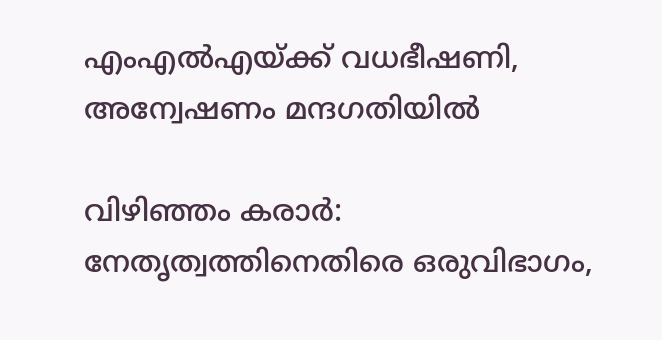എംഎല്‍എയ്‌ക്ക് വധഭീഷണി, അന്വേഷണം മന്ദഗതിയില്‍

വിഴിഞ്ഞം കരാര്‍: നേതൃത്വത്തിനെതിരെ ഒരുവിഭാഗം,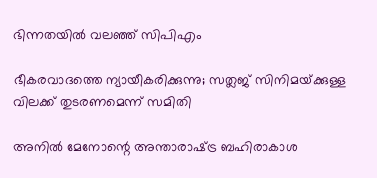ഭിന്നതയില്‍ വലഞ്ഞ് സിപിഎം

ഭീകരവാദത്തെ ന്യായീകരിക്കുന്നു; സത്ലജ് സിനിമയ്‌ക്കുള്ള വിലക്ക് തുടരണമെന്ന് സമിതി

അനില്‍ മേനോന്റെ അന്താരാഷ്‌ട്ര ബഹിരാകാശ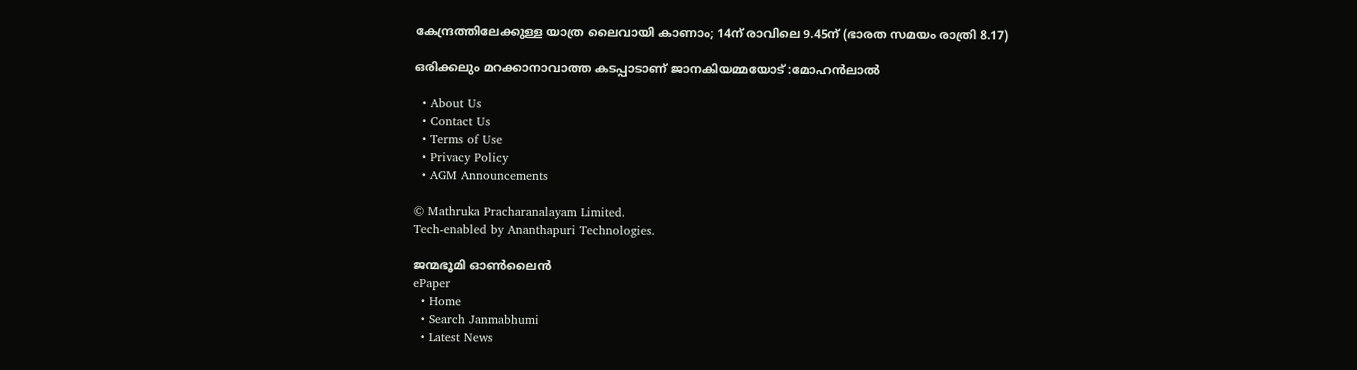കേന്ദ്രത്തിലേക്കുള്ള യാത്ര ലൈവായി കാണാം; 14ന് രാവിലെ 9.45ന് (ഭാരത സമയം രാത്രി 8.17)

ഒരിക്കലും മറക്കാനാവാത്ത കടപ്പാടാണ്‌ ജാനകിയമ്മയോട് :മോഹൻലാൽ

  • About Us
  • Contact Us
  • Terms of Use
  • Privacy Policy
  • AGM Announcements

© Mathruka Pracharanalayam Limited.
Tech-enabled by Ananthapuri Technologies.

ജന്മഭൂമി ഓണ്‍ലൈന്‍
ePaper
  • Home
  • Search Janmabhumi
  • Latest News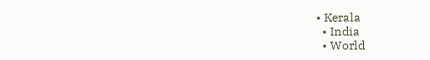• Kerala
  • India
  • World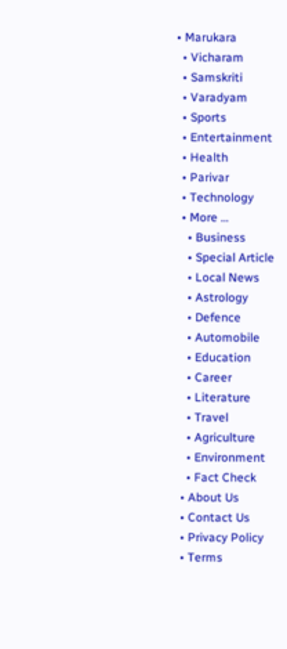• Marukara
  • Vicharam
  • Samskriti
  • Varadyam
  • Sports
  • Entertainment
  • Health
  • Parivar
  • Technology
  • More …
    • Business
    • Special Article
    • Local News
    • Astrology
    • Defence
    • Automobile
    • Education
    • Career
    • Literature
    • Travel
    • Agriculture
    • Environment
    • Fact Check
  • About Us
  • Contact Us
  • Privacy Policy
  • Terms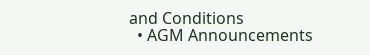and Conditions
  • AGM Announcements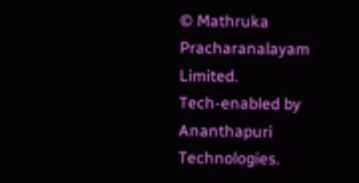© Mathruka Pracharanalayam Limited.
Tech-enabled by Ananthapuri Technologies.